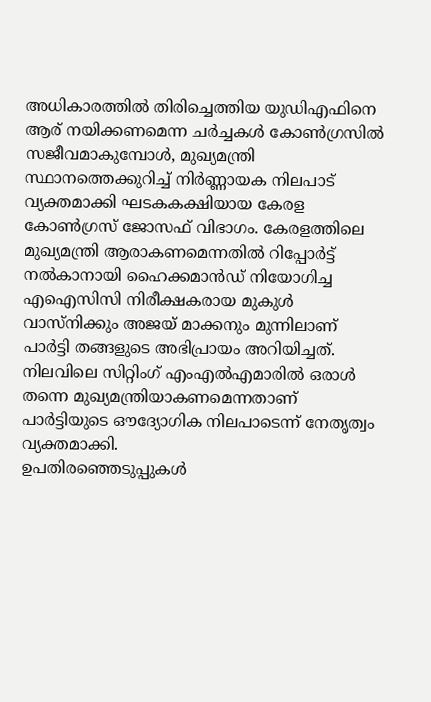അധികാരത്തിൽ തിരിച്ചെത്തിയ യുഡിഎഫിനെ ആര് നയിക്കണമെന്ന ചർച്ചകൾ കോൺഗ്രസിൽ സജീവമാകുമ്പോൾ, മുഖ്യമന്ത്രി സ്ഥാനത്തെക്കുറിച്ച് നിർണ്ണായക നിലപാട് വ്യക്തമാക്കി ഘടകകക്ഷിയായ കേരള കോൺഗ്രസ് ജോസഫ് വിഭാഗം. കേരളത്തിലെ മുഖ്യമന്ത്രി ആരാകണമെന്നതിൽ റിപ്പോർട്ട് നൽകാനായി ഹൈക്കമാൻഡ് നിയോഗിച്ച എഐസിസി നിരീക്ഷകരായ മുകുൾ വാസ്നിക്കും അജയ് മാക്കനും മുന്നിലാണ് പാർട്ടി തങ്ങളുടെ അഭിപ്രായം അറിയിച്ചത്. നിലവിലെ സിറ്റിംഗ് എംഎൽഎമാരിൽ ഒരാൾ തന്നെ മുഖ്യമന്ത്രിയാകണമെന്നതാണ് പാർട്ടിയുടെ ഔദ്യോഗിക നിലപാടെന്ന് നേതൃത്വം വ്യക്തമാക്കി.
ഉപതിരഞ്ഞെടുപ്പുകൾ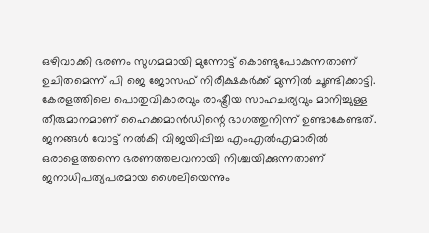ഒഴിവാക്കി ഭരണം സുഗമമായി മുന്നോട്ട് കൊണ്ടുപോകുന്നതാണ് ഉചിതമെന്ന് പി ജെ ജോസഫ് നിരീക്ഷകർക്ക് മുന്നിൽ ചൂണ്ടിക്കാട്ടി. കേരളത്തിലെ പൊതുവികാരവും രാഷ്ട്രീയ സാഹചര്യവും മാനിച്ചുള്ള തീരുമാനമാണ് ഹൈക്കമാൻഡിന്റെ ഭാഗത്തുനിന്ന് ഉണ്ടാകേണ്ടത്. ജനങ്ങൾ വോട്ട് നൽകി വിജയിപ്പിച്ച എംഎൽഎമാരിൽ ഒരാളെത്തന്നെ ഭരണത്തലവനായി നിശ്ചയിക്കുന്നതാണ് ജനാധിപത്യപരമായ ശൈലിയെന്നും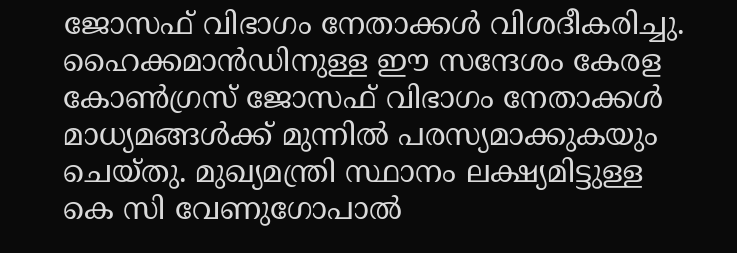ജോസഫ് വിഭാഗം നേതാക്കൾ വിശദീകരിച്ചു.
ഹൈക്കമാൻഡിനുള്ള ഈ സന്ദേശം കേരള കോൺഗ്രസ് ജോസഫ് വിഭാഗം നേതാക്കൾ മാധ്യമങ്ങൾക്ക് മുന്നിൽ പരസ്യമാക്കുകയും ചെയ്തു. മുഖ്യമന്ത്രി സ്ഥാനം ലക്ഷ്യമിട്ടുള്ള കെ സി വേണുഗോപാൽ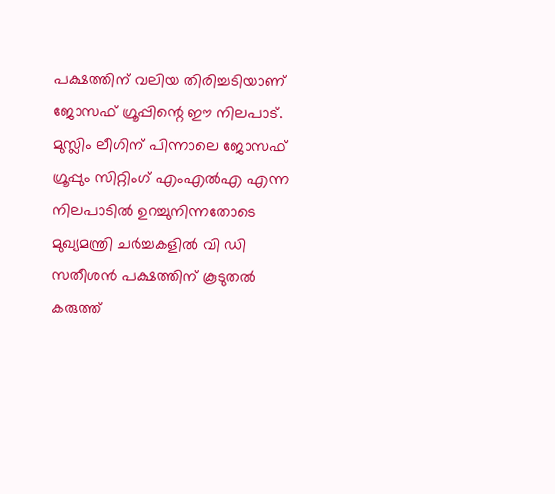പക്ഷത്തിന് വലിയ തിരിച്ചടിയാണ് ജോസഫ് ഗ്രൂപ്പിന്റെ ഈ നിലപാട്. മുസ്ലിം ലീഗിന് പിന്നാലെ ജോസഫ് ഗ്രൂപ്പും സിറ്റിംഗ് എംഎൽഎ എന്ന നിലപാടിൽ ഉറച്ചുനിന്നതോടെ മുഖ്യമന്ത്രി ചർച്ചകളിൽ വി ഡി സതീശൻ പക്ഷത്തിന് കൂടുതൽ കരുത്ത്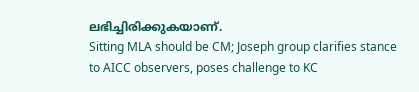ലഭിച്ചിരിക്കുകയാണ്.
Sitting MLA should be CM; Joseph group clarifies stance to AICC observers, poses challenge to KC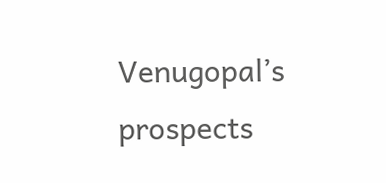Venugopal’s prospects